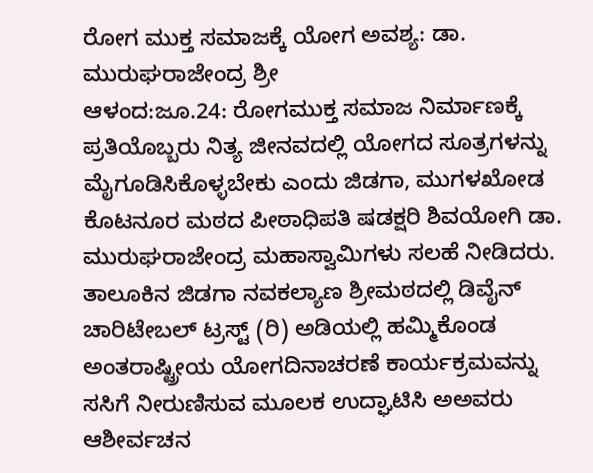ರೋಗ ಮುಕ್ತ ಸಮಾಜಕ್ಕೆ ಯೋಗ ಅವಶ್ಯ: ಡಾ. ಮುರುಘರಾಜೇಂದ್ರ ಶ್ರೀ
ಆಳಂದ:ಜೂ.24: ರೋಗಮುಕ್ತ ಸಮಾಜ ನಿರ್ಮಾಣಕ್ಕೆ ಪ್ರತಿಯೊಬ್ಬರು ನಿತ್ಯ ಜೀನವದಲ್ಲಿ ಯೋಗದ ಸೂತ್ರಗಳನ್ನು ಮೈಗೂಡಿಸಿಕೊಳ್ಳಬೇಕು ಎಂದು ಜಿಡಗಾ, ಮುಗಳಖೋಡ ಕೊಟನೂರ ಮಠದ ಪೀಠಾಧಿಪತಿ ಷಡಕ್ಷರಿ ಶಿವಯೋಗಿ ಡಾ. ಮುರುಘರಾಜೇಂದ್ರ ಮಹಾಸ್ವಾಮಿಗಳು ಸಲಹೆ ನೀಡಿದರು.
ತಾಲೂಕಿನ ಜಿಡಗಾ ನವಕಲ್ಯಾಣ ಶ್ರೀಮಠದಲ್ಲಿ ಡಿವೈನ್ ಚಾರಿಟೇಬಲ್ ಟ್ರಸ್ಟ್ (ರಿ) ಅಡಿಯಲ್ಲಿ ಹಮ್ಮಿಕೊಂಡ ಅಂತರಾಷ್ಟ್ರೀಯ ಯೋಗದಿನಾಚರಣೆ ಕಾರ್ಯಕ್ರಮವನ್ನು ಸಸಿಗೆ ನೀರುಣಿಸುವ ಮೂಲಕ ಉದ್ಘಾಟಿಸಿ ಅಅವರು ಆಶೀರ್ವಚನ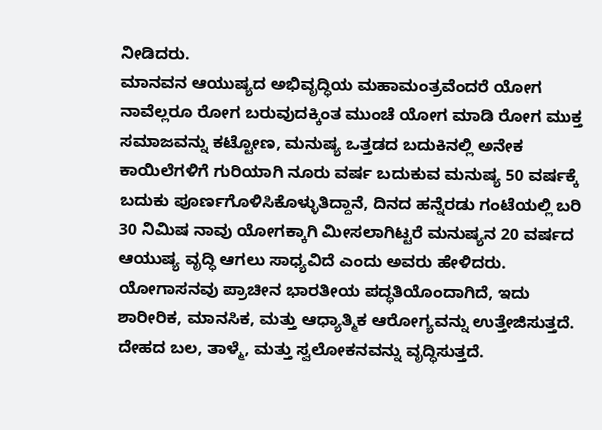ನೀಡಿದರು.
ಮಾನವನ ಆಯುಷ್ಯದ ಅಭಿವೃದ್ಧಿಯ ಮಹಾಮಂತ್ರವೆಂದರೆ ಯೋಗ ನಾವೆಲ್ಲರೂ ರೋಗ ಬರುವುದಕ್ಕಿಂತ ಮುಂಚೆ ಯೋಗ ಮಾಡಿ ರೋಗ ಮುಕ್ತ ಸಮಾಜವನ್ನು ಕಟ್ಟೋಣ, ಮನುಷ್ಯ ಒತ್ತಡದ ಬದುಕಿನಲ್ಲಿ ಅನೇಕ ಕಾಯಿಲೆಗಳಿಗೆ ಗುರಿಯಾಗಿ ನೂರು ವರ್ಷ ಬದುಕುವ ಮನುಷ್ಯ 50 ವರ್ಷಕ್ಕೆ ಬದುಕು ಪೂರ್ಣಗೊಳಿಸಿಕೊಳ್ಳುತಿದ್ದಾನೆ, ದಿನದ ಹನ್ನೆರಡು ಗಂಟೆಯಲ್ಲಿ ಬರಿ 30 ನಿಮಿಷ ನಾವು ಯೋಗಕ್ಕಾಗಿ ಮೀಸಲಾಗಿಟ್ಟರೆ ಮನುಷ್ಯನ 20 ವರ್ಷದ ಆಯುಷ್ಯ ವೃದ್ಧಿ ಆಗಲು ಸಾಧ್ಯವಿದೆ ಎಂದು ಅವರು ಹೇಳಿದರು.
ಯೋಗಾಸನವು ಪ್ರಾಚೀನ ಭಾರತೀಯ ಪದ್ಧತಿಯೊಂದಾಗಿದೆ, ಇದು ಶಾರೀರಿಕ, ಮಾನಸಿಕ, ಮತ್ತು ಆಧ್ಯಾತ್ಮಿಕ ಆರೋಗ್ಯವನ್ನು ಉತ್ತೇಜಿಸುತ್ತದೆ. ದೇಹದ ಬಲ, ತಾಳ್ಮೆ, ಮತ್ತು ಸ್ವಲೋಕನವನ್ನು ವೃದ್ಧಿಸುತ್ತದೆ.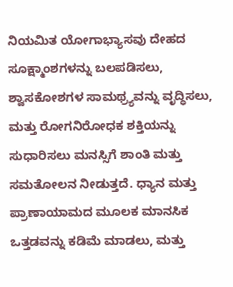ನಿಯಮಿತ ಯೋಗಾಭ್ಯಾಸವು ದೇಹದ ಸೂಕ್ಷ್ಮಾಂಶಗಳನ್ನು ಬಲಪಡಿಸಲು, ಶ್ವಾಸಕೋಶಗಳ ಸಾಮಥ್ರ್ಯವನ್ನು ವೃದ್ಧಿಸಲು, ಮತ್ತು ರೋಗನಿರೋಧಕ ಶಕ್ತಿಯನ್ನು ಸುಧಾರಿಸಲು ಮನಸ್ಸಿಗೆ ಶಾಂತಿ ಮತ್ತು ಸಮತೋಲನ ನೀಡುತ್ತದೆ. ಧ್ಯಾನ ಮತ್ತು ಪ್ರಾಣಾಯಾಮದ ಮೂಲಕ ಮಾನಸಿಕ ಒತ್ತಡವನ್ನು ಕಡಿಮೆ ಮಾಡಲು, ಮತ್ತು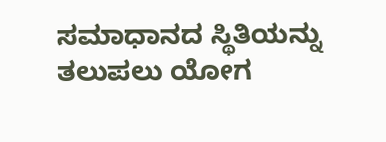ಸಮಾಧಾನದ ಸ್ಥಿತಿಯನ್ನು ತಲುಪಲು ಯೋಗ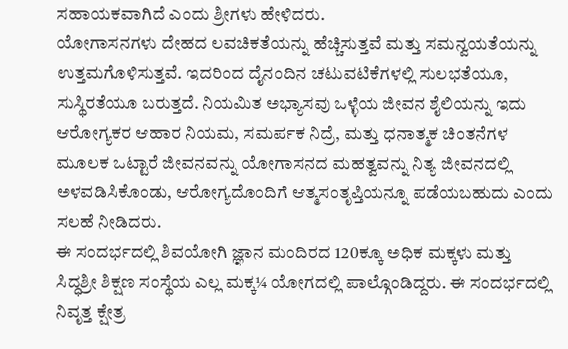ಸಹಾಯಕವಾಗಿದೆ ಎಂದು ಶ್ರೀಗಳು ಹೇಳಿದರು.
ಯೋಗಾಸನಗಳು ದೇಹದ ಲವಚಿಕತೆಯನ್ನು ಹೆಚ್ಚಿಸುತ್ತವೆ ಮತ್ತು ಸಮನ್ವಯತೆಯನ್ನು ಉತ್ತಮಗೊಳಿಸುತ್ತವೆ. ಇದರಿಂದ ದೈನಂದಿನ ಚಟುವಟಿಕೆಗಳಲ್ಲಿ ಸುಲಭತೆಯೂ, ಸುಸ್ಥಿರತೆಯೂ ಬರುತ್ತದೆ. ನಿಯಮಿತ ಅಭ್ಯಾಸವು ಒಳ್ಳೆಯ ಜೀವನ ಶೈಲಿಯನ್ನು ಇದು ಆರೋಗ್ಯಕರ ಆಹಾರ ನಿಯಮ, ಸಮರ್ಪಕ ನಿದ್ರೆ, ಮತ್ತು ಧನಾತ್ಮಕ ಚಿಂತನೆಗಳ ಮೂಲಕ ಒಟ್ಟಾರೆ ಜೀವನವನ್ನು ಯೋಗಾಸನದ ಮಹತ್ವವನ್ನು ನಿತ್ಯ ಜೀವನದಲ್ಲಿ ಅಳವಡಿಸಿಕೊಂಡು, ಆರೋಗ್ಯದೊಂದಿಗೆ ಆತ್ಮಸಂತೃಪ್ತಿಯನ್ನೂ ಪಡೆಯಬಹುದು ಎಂದು ಸಲಹೆ ನೀಡಿದರು.
ಈ ಸಂದರ್ಭದಲ್ಲಿ ಶಿವಯೋಗಿ ಜ್ಞಾನ ಮಂದಿರದ 120ಕ್ಕೂ ಅಧಿಕ ಮಕ್ಕಳು ಮತ್ತು ಸಿದ್ಧಶ್ರೀ ಶಿಕ್ಷಣ ಸಂಸ್ಥೆಯ ಎಲ್ಲ ಮಕ್ಕ¼ ಯೋಗದಲ್ಲಿ ಪಾಲ್ಗೊಂಡಿದ್ದರು. ಈ ಸಂದರ್ಭದಲ್ಲಿ ನಿವೃತ್ತ ಕ್ಷೇತ್ರ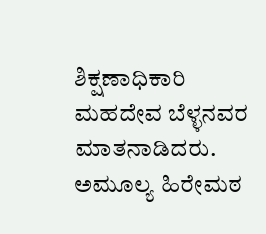ಶಿಕ್ಷಣಾಧಿಕಾರಿ ಮಹದೇವ ಬೆಳ್ಳನವರ ಮಾತನಾಡಿದರು. ಅಮೂಲ್ಯ ಹಿರೇಮಠ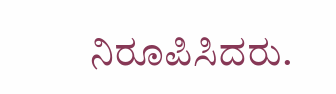ನಿರೂಪಿಸಿದರು.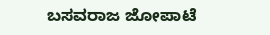ಬಸವರಾಜ ಜೋಪಾಟೆ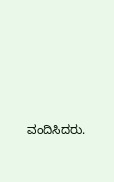ವಂದಿಸಿದರು.